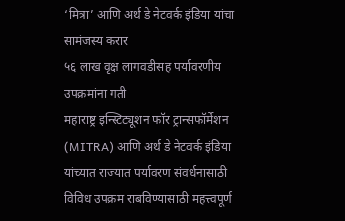‘मित्रा’ आणि अर्थ डे नेटवर्क इंडिया यांचा सामंजस्य करार
५६ लाख वृक्ष लागवडीसह पर्यावरणीय उपक्रमांना गती
महाराष्ट्र इन्स्टिट्यूशन फॉर ट्रान्सफॉर्मेशन (MITRA) आणि अर्थ डे नेटवर्क इंडिया यांच्यात राज्यात पर्यावरण संवर्धनासाठी विविध उपक्रम राबविण्यासाठी महत्त्वपूर्ण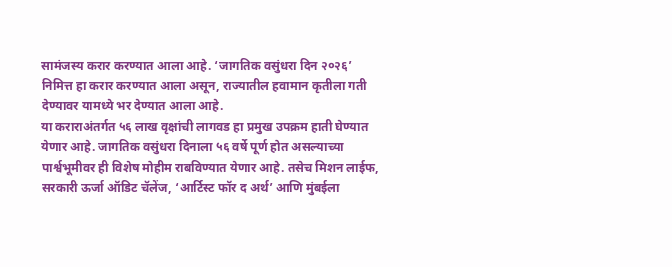सामंजस्य करार करण्यात आला आहे. ‘जागतिक वसुंधरा दिन २०२६’ निमित्त हा करार करण्यात आला असून, राज्यातील हवामान कृतीला गती देण्यावर यामध्ये भर देण्यात आला आहे.
या कराराअंतर्गत ५६ लाख वृक्षांची लागवड हा प्रमुख उपक्रम हाती घेण्यात येणार आहे. जागतिक वसुंधरा दिनाला ५६ वर्षे पूर्ण होत असल्याच्या पार्श्वभूमीवर ही विशेष मोहीम राबविण्यात येणार आहे. तसेच मिशन लाईफ, सरकारी ऊर्जा ऑडिट चॅलेंज, ‘आर्टिस्ट फॉर द अर्थ’ आणि मुंबईला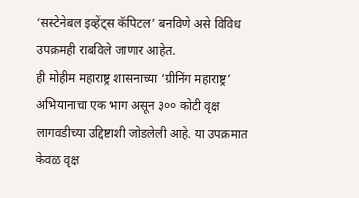‘सस्टेनेबल इव्हेंट्स कॅपिटल’ बनविणे असे विविध उपक्रमही राबविले जाणार आहेत.
ही मोहीम महाराष्ट्र शासनाच्या ‘ग्रीनिंग महाराष्ट्र’ अभियानाचा एक भाग असून ३०० कोटी वृक्ष लागवडीच्या उद्दिष्टाशी जोडलेली आहे. या उपक्रमात केवळ वृक्ष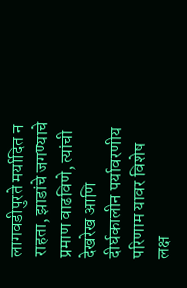लागवडीपुरते मर्यादित न राहता, झाडांचे जगण्याचे प्रमाण वाढविणे, त्यांची देखरेख आणि दीर्घकालीन पर्यावरणीय परिणाम यावर विशेष लक्ष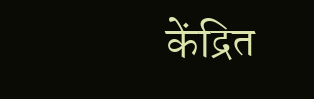केंद्रित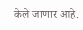केले जाणार आहे.